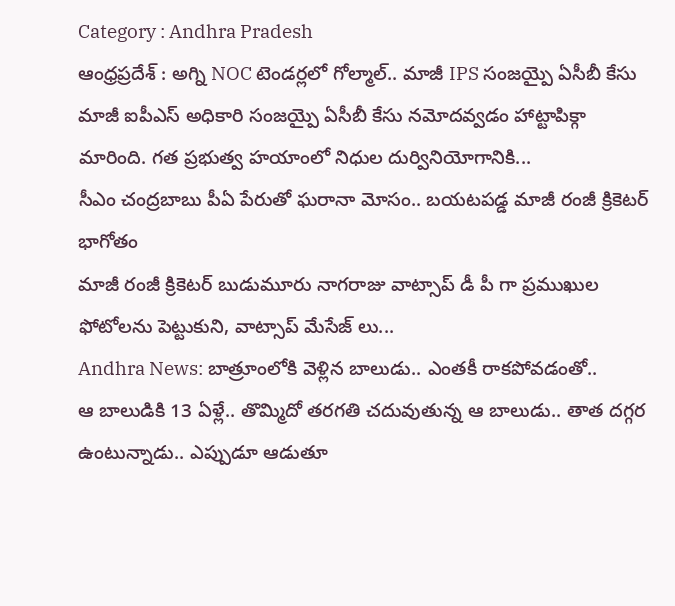Category : Andhra Pradesh
ఆంధ్రప్రదేశ్ : అగ్ని NOC టెండర్లలో గోల్మాల్.. మాజీ IPS సంజయ్పై ఏసీబీ కేసు
మాజీ ఐపీఎస్ అధికారి సంజయ్పై ఏసీబీ కేసు నమోదవ్వడం హాట్టాపిక్గా మారింది. గత ప్రభుత్వ హయాంలో నిధుల దుర్వినియోగానికి...
సీఎం చంద్రబాబు పీఏ పేరుతో ఘరానా మోసం.. బయటపడ్డ మాజీ రంజీ క్రికెటర్ భాగోతం
మాజీ రంజీ క్రికెటర్ బుడుమూరు నాగరాజు వాట్సాప్ డీ పీ గా ప్రముఖుల ఫోటోలను పెట్టుకుని, వాట్సాప్ మేసేజ్ లు...
Andhra News: బాత్రూంలోకి వెళ్లిన బాలుడు.. ఎంతకీ రాకపోవడంతో..
ఆ బాలుడికి 13 ఏళ్లే.. తొమ్మిదో తరగతి చదువుతున్న ఆ బాలుడు.. తాత దగ్గర ఉంటున్నాడు.. ఎప్పుడూ ఆడుతూ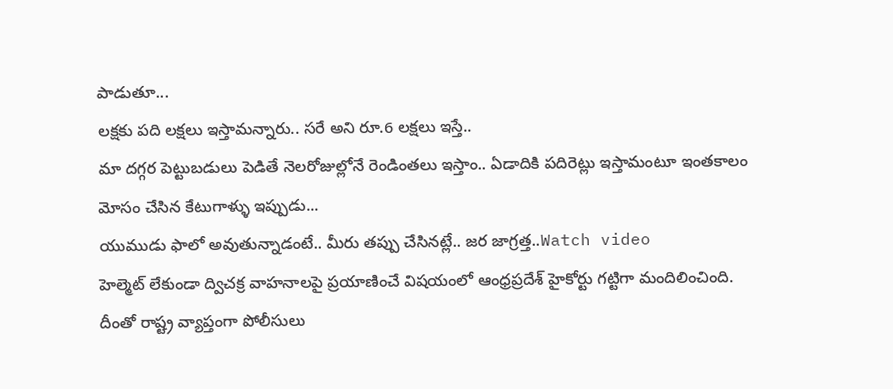పాడుతూ...
లక్షకు పది లక్షలు ఇస్తామన్నారు.. సరే అని రూ.6 లక్షలు ఇస్తే..
మా దగ్గర పెట్టుబడులు పెడితే నెలరోజుల్లోనే రెండింతలు ఇస్తాం.. ఏడాదికి పదిరెట్లు ఇస్తామంటూ ఇంతకాలం మోసం చేసిన కేటుగాళ్ళు ఇప్పుడు...
యుముడు ఫాలో అవుతున్నాడంటే.. మీరు తప్పు చేసినట్లే.. జర జాగ్రత్త..Watch video
హెల్మెట్ లేకుండా ద్విచక్ర వాహనాలపై ప్రయాణించే విషయంలో ఆంధ్రప్రదేశ్ హైకోర్టు గట్టిగా మందిలించింది. దీంతో రాష్ట్ర వ్యాప్తంగా పోలీసులు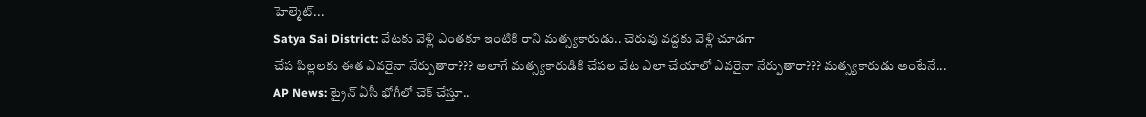హెల్మెట్...
Satya Sai District: వేటకు వెళ్లి ఎంతకూ ఇంటికి రాని మత్స్యకారుడు.. చెరువు వద్దకు వెళ్లి చూడగా
చేప పిల్లలకు ఈత ఎవరైనా నేర్పుతారా??? అలాగే మత్స్యకారుడికి చేపల వేట ఎలా చేయాలో ఎవరైనా నేర్పుతారా??? మత్స్యకారుడు అంటేనే...
AP News: ట్రైన్ ఏసీ భోగీలో చెక్ చేస్తూ..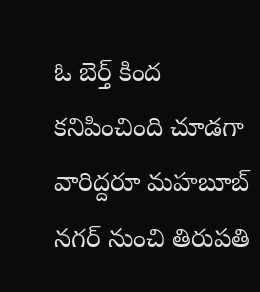ఓ బెర్త్ కింద కనిపించింది చూడగా
వారిద్దరూ మహబూబ్ నగర్ నుంచి తిరుపతి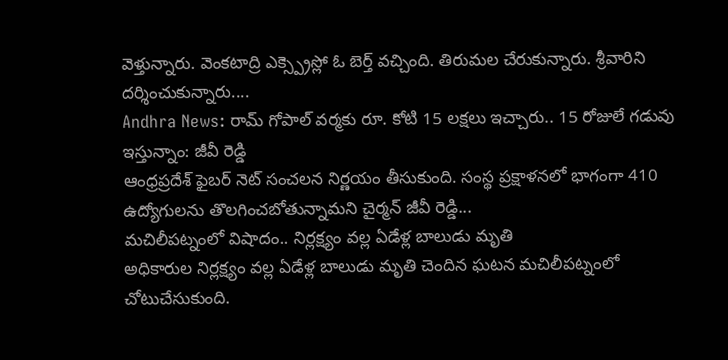వెళ్తున్నారు. వెంకటాద్రి ఎక్స్ప్రెస్లో ఓ బెర్త్ వచ్చింది. తిరుమల చేరుకున్నారు. శ్రీవారిని దర్శించుకున్నారు....
Andhra News: రామ్ గోపాల్ వర్మకు రూ. కోటి 15 లక్షలు ఇచ్చారు.. 15 రోజులే గడువు ఇస్తున్నాం: జీవీ రెడ్డి
ఆంధ్రప్రదేశ్ ఫైబర్ నెట్ సంచలన నిర్ణయం తీసుకుంది. సంస్థ ప్రక్షాళనలో భాగంగా 410 ఉద్యోగులను తొలగించబోతున్నామని చైర్మన్ జీవీ రెడ్డి...
మచిలీపట్నంలో విషాదం.. నిర్లక్ష్యం వల్ల ఏడేళ్ల బాలుడు మృతి
అధికారుల నిర్లక్ష్యం వల్ల ఏడేళ్ల బాలుడు మృతి చెందిన ఘటన మచిలీపట్నంలో చోటుచేసుకుంది.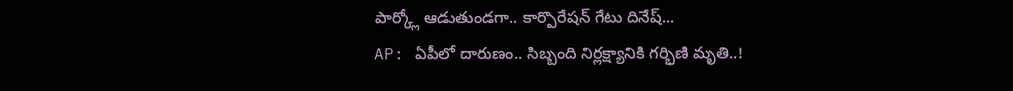పార్క్లో ఆడుతుండగా.. కార్పొరేషన్ గేటు దినేష్...
AP: ఏపీలో దారుణం.. సిబ్బంది నిర్లక్ష్యానికి గర్భిణి మృతి..!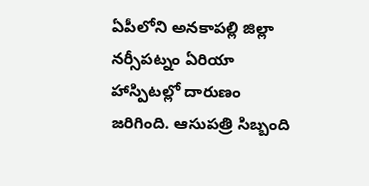ఏపీలోని అనకాపల్లి జిల్లా నర్సీపట్నం ఏరియా హాస్పిటల్లో దారుణం జరిగింది. ఆసుపత్రి సిబ్బంది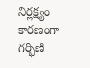నిర్లక్ష్యం కారణంగా గర్భిణి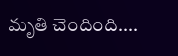మృతి చెందింది....